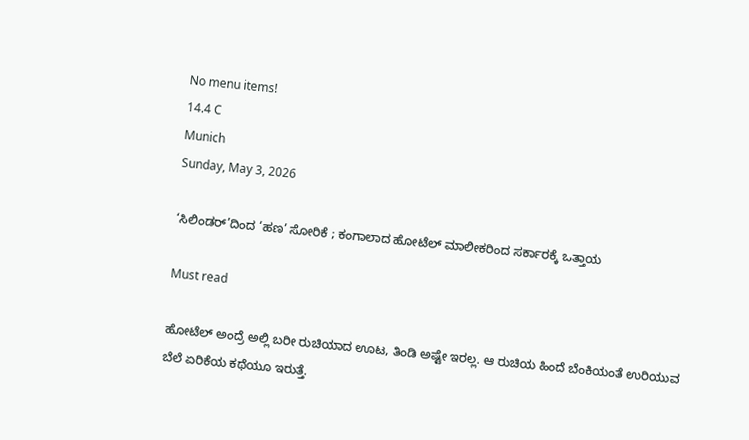No menu items!
14.4 C
Munich
Sunday, May 3, 2026

‘ಸಿಲಿಂಡರ್’ದಿಂದ ‘ಹಣ’ ಸೋರಿಕೆ ; ಕಂಗಾಲಾದ ಹೋಟೆಲ್ ಮಾಲೀಕರಿಂದ ಸರ್ಕಾರಕ್ಕೆ ಒತ್ತಾಯ

Must read

ಹೋಟೆಲ್ ಅಂದ್ರೆ ಅಲ್ಲಿ ಬರೀ ರುಚಿಯಾದ ಊಟ, ತಿಂಡಿ ಅಷ್ಟೇ ಇರಲ್ಲ. ಆ ರುಚಿಯ ಹಿಂದೆ ಬೆಂಕಿಯಂತೆ ಉರಿಯುವ ಬೆಲೆ ಏರಿಕೆಯ ಕಥೆಯೂ ಇರುತ್ತೆ.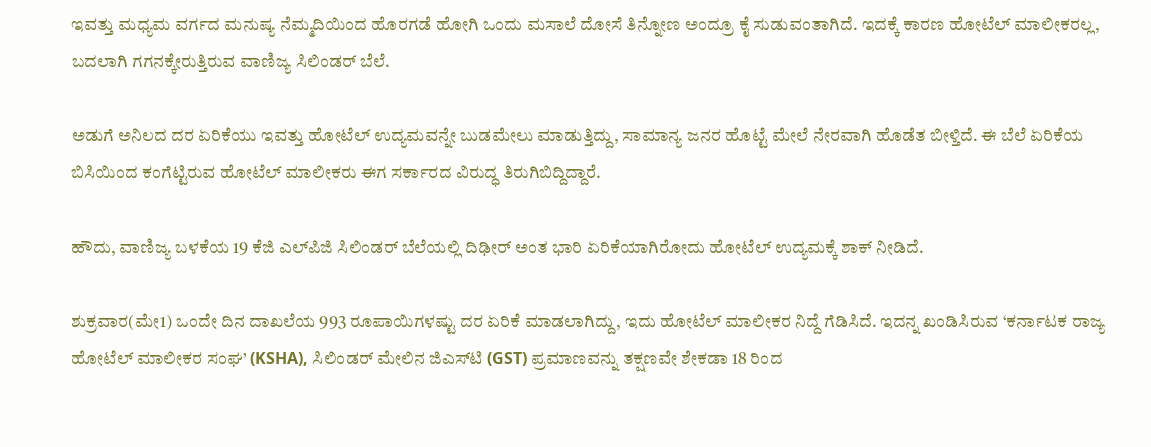ಇವತ್ತು ಮಧ್ಯಮ ವರ್ಗದ ಮನುಷ್ಯ ನೆಮ್ಮದಿಯಿಂದ ಹೊರಗಡೆ ಹೋಗಿ ಒಂದು ಮಸಾಲೆ ದೋಸೆ ತಿನ್ನೋಣ ಅಂದ್ರೂ ಕೈ ಸುಡುವಂತಾಗಿದೆ. ಇದಕ್ಕೆ ಕಾರಣ ಹೋಟೆಲ್ ಮಾಲೀಕರಲ್ಲ, ಬದಲಾಗಿ ಗಗನಕ್ಕೇರುತ್ತಿರುವ ವಾಣಿಜ್ಯ ಸಿಲಿಂಡರ್ ಬೆಲೆ.

ಅಡುಗೆ ಅನಿಲದ ದರ ಏರಿಕೆಯು ಇವತ್ತು ಹೋಟೆಲ್ ಉದ್ಯಮವನ್ನೇ ಬುಡಮೇಲು ಮಾಡುತ್ತಿದ್ದು, ಸಾಮಾನ್ಯ ಜನರ ಹೊಟ್ಟೆ ಮೇಲೆ ನೇರವಾಗಿ ಹೊಡೆತ ಬೀಳ್ತಿದೆ. ಈ ಬೆಲೆ ಏರಿಕೆಯ ಬಿಸಿಯಿಂದ ಕಂಗೆಟ್ಟಿರುವ ಹೋಟೆಲ್ ಮಾಲೀಕರು ಈಗ ಸರ್ಕಾರದ ವಿರುದ್ಧ ತಿರುಗಿಬಿದ್ದಿದ್ದಾರೆ.

ಹೌದು, ವಾಣಿಜ್ಯ ಬಳಕೆಯ 19 ಕೆಜಿ ಎಲ್‌ಪಿಜಿ ಸಿಲಿಂಡರ್ ಬೆಲೆಯಲ್ಲಿ ದಿಢೀರ್ ಅಂತ ಭಾರಿ ಏರಿಕೆಯಾಗಿರೋದು ಹೋಟೆಲ್ ಉದ್ಯಮಕ್ಕೆ ಶಾಕ್ ನೀಡಿದೆ.

ಶುಕ್ರವಾರ(ಮೇ1) ಒಂದೇ ದಿನ ದಾಖಲೆಯ 993 ರೂಪಾಯಿಗಳಷ್ಟು ದರ ಏರಿಕೆ ಮಾಡಲಾಗಿದ್ದು, ಇದು ಹೋಟೆಲ್ ಮಾಲೀಕರ ನಿದ್ದೆ ಗೆಡಿಸಿದೆ. ಇದನ್ನ ಖಂಡಿಸಿರುವ ‘ಕರ್ನಾಟಕ ರಾಜ್ಯ ಹೋಟೆಲ್ ಮಾಲೀಕರ ಸಂಘ’ (KSHA), ಸಿಲಿಂಡರ್ ಮೇಲಿನ ಜಿಎಸ್‌ಟಿ (GST) ಪ್ರಮಾಣವನ್ನು ತಕ್ಷಣವೇ ಶೇಕಡಾ 18 ರಿಂದ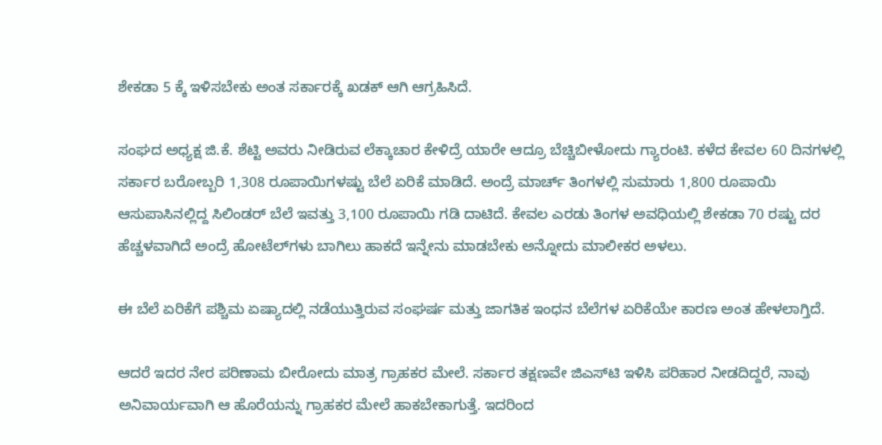ಶೇಕಡಾ 5 ಕ್ಕೆ ಇಳಿಸಬೇಕು ಅಂತ ಸರ್ಕಾರಕ್ಕೆ ಖಡಕ್ ಆಗಿ ಆಗ್ರಹಿಸಿದೆ.

ಸಂಘದ ಅಧ್ಯಕ್ಷ ಜಿ.ಕೆ. ಶೆಟ್ಟಿ ಅವರು ನೀಡಿರುವ ಲೆಕ್ಕಾಚಾರ ಕೇಳಿದ್ರೆ ಯಾರೇ ಆದ್ರೂ ಬೆಚ್ಚಿಬೀಳೋದು ಗ್ಯಾರಂಟಿ. ಕಳೆದ ಕೇವಲ 60 ದಿನಗಳಲ್ಲಿ ಸರ್ಕಾರ ಬರೋಬ್ಬರಿ 1,308 ರೂಪಾಯಿಗಳಷ್ಟು ಬೆಲೆ ಏರಿಕೆ ಮಾಡಿದೆ. ಅಂದ್ರೆ ಮಾರ್ಚ್ ತಿಂಗಳಲ್ಲಿ ಸುಮಾರು 1,800 ರೂಪಾಯಿ ಆಸುಪಾಸಿನಲ್ಲಿದ್ದ ಸಿಲಿಂಡರ್ ಬೆಲೆ ಇವತ್ತು 3,100 ರೂಪಾಯಿ ಗಡಿ ದಾಟಿದೆ. ಕೇವಲ ಎರಡು ತಿಂಗಳ ಅವಧಿಯಲ್ಲಿ ಶೇಕಡಾ 70 ರಷ್ಟು ದರ ಹೆಚ್ಚಳವಾಗಿದೆ ಅಂದ್ರೆ ಹೋಟೆಲ್‌ಗಳು ಬಾಗಿಲು ಹಾಕದೆ ಇನ್ನೇನು ಮಾಡಬೇಕು ಅನ್ನೋದು ಮಾಲೀಕರ ಅಳಲು.

ಈ ಬೆಲೆ ಏರಿಕೆಗೆ ಪಶ್ಚಿಮ ಏಷ್ಯಾದಲ್ಲಿ ನಡೆಯುತ್ತಿರುವ ಸಂಘರ್ಷ ಮತ್ತು ಜಾಗತಿಕ ಇಂಧನ ಬೆಲೆಗಳ ಏರಿಕೆಯೇ ಕಾರಣ ಅಂತ ಹೇಳಲಾಗ್ತಿದೆ.

ಆದರೆ ಇದರ ನೇರ ಪರಿಣಾಮ ಬೀರೋದು ಮಾತ್ರ ಗ್ರಾಹಕರ ಮೇಲೆ. ಸರ್ಕಾರ ತಕ್ಷಣವೇ ಜಿಎಸ್‌ಟಿ ಇಳಿಸಿ ಪರಿಹಾರ ನೀಡದಿದ್ದರೆ, ನಾವು ಅನಿವಾರ್ಯವಾಗಿ ಆ ಹೊರೆಯನ್ನು ಗ್ರಾಹಕರ ಮೇಲೆ ಹಾಕಬೇಕಾಗುತ್ತೆ. ಇದರಿಂದ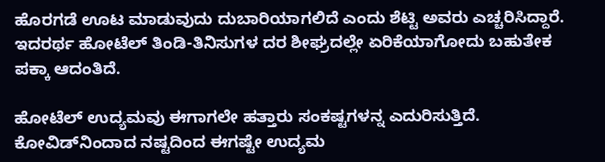ಹೊರಗಡೆ ಊಟ ಮಾಡುವುದು ದುಬಾರಿಯಾಗಲಿದೆ ಎಂದು ಶೆಟ್ಟಿ ಅವರು ಎಚ್ಚರಿಸಿದ್ದಾರೆ.
ಇದರರ್ಥ ಹೋಟೆಲ್ ತಿಂಡಿ-ತಿನಿಸುಗಳ ದರ ಶೀಘ್ರದಲ್ಲೇ ಏರಿಕೆಯಾಗೋದು ಬಹುತೇಕ ಪಕ್ಕಾ ಆದಂತಿದೆ.

ಹೋಟೆಲ್ ಉದ್ಯಮವು ಈಗಾಗಲೇ ಹತ್ತಾರು ಸಂಕಷ್ಟಗಳನ್ನ ಎದುರಿಸುತ್ತಿದೆ. ಕೋವಿಡ್‌ನಿಂದಾದ ನಷ್ಟದಿಂದ ಈಗಷ್ಟೇ ಉದ್ಯಮ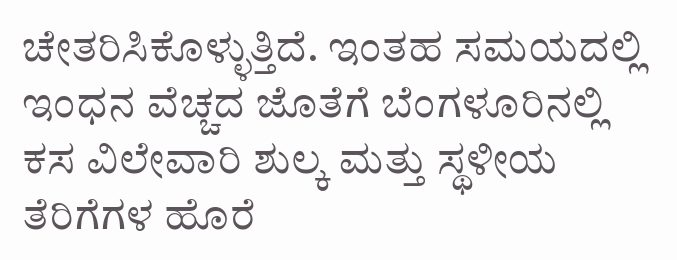ಚೇತರಿಸಿಕೊಳ್ಳುತ್ತಿದೆ. ಇಂತಹ ಸಮಯದಲ್ಲಿ ಇಂಧನ ವೆಚ್ಚದ ಜೊತೆಗೆ ಬೆಂಗಳೂರಿನಲ್ಲಿ ಕಸ ವಿಲೇವಾರಿ ಶುಲ್ಕ ಮತ್ತು ಸ್ಥಳೀಯ ತೆರಿಗೆಗಳ ಹೊರೆ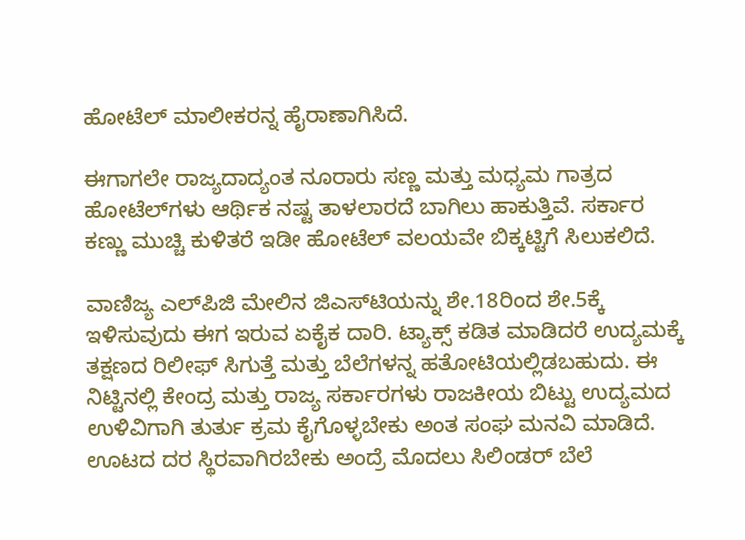ಹೋಟೆಲ್ ಮಾಲೀಕರನ್ನ ಹೈರಾಣಾಗಿಸಿದೆ.

ಈಗಾಗಲೇ ರಾಜ್ಯದಾದ್ಯಂತ ನೂರಾರು ಸಣ್ಣ ಮತ್ತು ಮಧ್ಯಮ ಗಾತ್ರದ ಹೋಟೆಲ್‌ಗಳು ಆರ್ಥಿಕ ನಷ್ಟ ತಾಳಲಾರದೆ ಬಾಗಿಲು ಹಾಕುತ್ತಿವೆ. ಸರ್ಕಾರ ಕಣ್ಣು ಮುಚ್ಚಿ ಕುಳಿತರೆ ಇಡೀ ಹೋಟೆಲ್ ವಲಯವೇ ಬಿಕ್ಕಟ್ಟಿಗೆ ಸಿಲುಕಲಿದೆ.

ವಾಣಿಜ್ಯ ಎಲ್‌ಪಿಜಿ ಮೇಲಿನ ಜಿಎಸ್‌ಟಿಯನ್ನು ಶೇ.18ರಿಂದ ಶೇ.5ಕ್ಕೆ ಇಳಿಸುವುದು ಈಗ ಇರುವ ಏಕೈಕ ದಾರಿ. ಟ್ಯಾಕ್ಸ್ ಕಡಿತ ಮಾಡಿದರೆ ಉದ್ಯಮಕ್ಕೆ ತಕ್ಷಣದ ರಿಲೀಫ್ ಸಿಗುತ್ತೆ ಮತ್ತು ಬೆಲೆಗಳನ್ನ ಹತೋಟಿಯಲ್ಲಿಡಬಹುದು. ಈ ನಿಟ್ಟಿನಲ್ಲಿ ಕೇಂದ್ರ ಮತ್ತು ರಾಜ್ಯ ಸರ್ಕಾರಗಳು ರಾಜಕೀಯ ಬಿಟ್ಟು ಉದ್ಯಮದ ಉಳಿವಿಗಾಗಿ ತುರ್ತು ಕ್ರಮ ಕೈಗೊಳ್ಳಬೇಕು ಅಂತ ಸಂಘ ಮನವಿ ಮಾಡಿದೆ. ಊಟದ ದರ ಸ್ಥಿರವಾಗಿರಬೇಕು ಅಂದ್ರೆ ಮೊದಲು ಸಿಲಿಂಡರ್ ಬೆಲೆ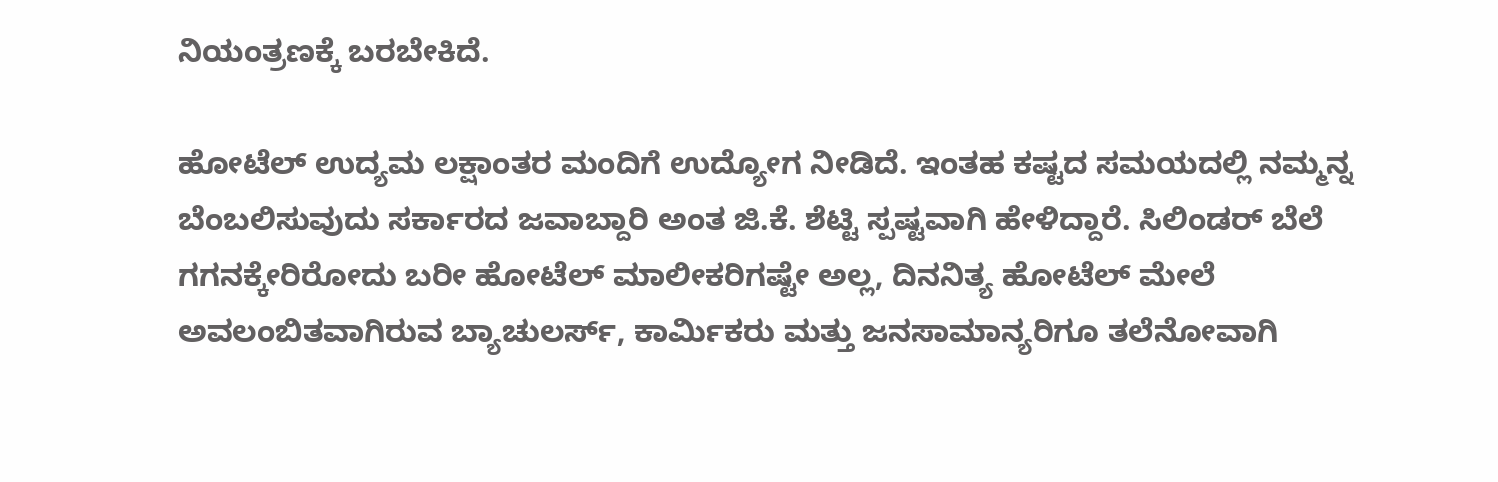ನಿಯಂತ್ರಣಕ್ಕೆ ಬರಬೇಕಿದೆ.

ಹೋಟೆಲ್ ಉದ್ಯಮ ಲಕ್ಷಾಂತರ ಮಂದಿಗೆ ಉದ್ಯೋಗ ನೀಡಿದೆ. ಇಂತಹ ಕಷ್ಟದ ಸಮಯದಲ್ಲಿ ನಮ್ಮನ್ನ ಬೆಂಬಲಿಸುವುದು ಸರ್ಕಾರದ ಜವಾಬ್ದಾರಿ ಅಂತ ಜಿ.ಕೆ. ಶೆಟ್ಟಿ ಸ್ಪಷ್ಟವಾಗಿ ಹೇಳಿದ್ದಾರೆ. ಸಿಲಿಂಡರ್ ಬೆಲೆ ಗಗನಕ್ಕೇರಿರೋದು ಬರೀ ಹೋಟೆಲ್ ಮಾಲೀಕರಿಗಷ್ಟೇ ಅಲ್ಲ, ದಿನನಿತ್ಯ ಹೋಟೆಲ್ ಮೇಲೆ ಅವಲಂಬಿತವಾಗಿರುವ ಬ್ಯಾಚುಲರ್ಸ್, ಕಾರ್ಮಿಕರು ಮತ್ತು ಜನಸಾಮಾನ್ಯರಿಗೂ ತಲೆನೋವಾಗಿ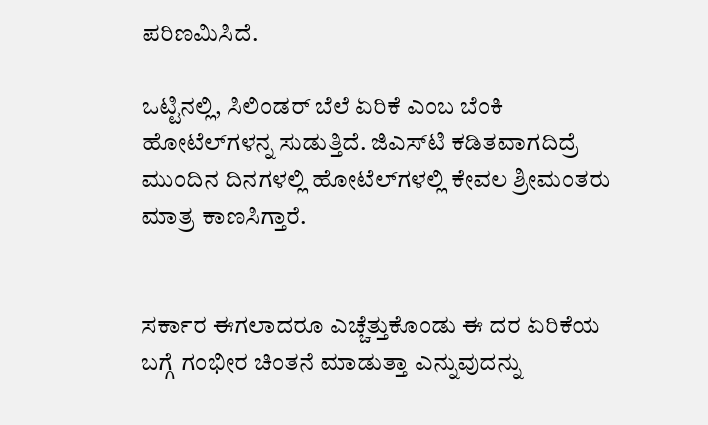ಪರಿಣಮಿಸಿದೆ.

ಒಟ್ಟಿನಲ್ಲಿ, ಸಿಲಿಂಡರ್ ಬೆಲೆ ಏರಿಕೆ ಎಂಬ ಬೆಂಕಿ ಹೋಟೆಲ್‌ಗಳನ್ನ ಸುಡುತ್ತಿದೆ. ಜಿಎಸ್‌ಟಿ ಕಡಿತವಾಗದಿದ್ರೆ ಮುಂದಿನ ದಿನಗಳಲ್ಲಿ ಹೋಟೆಲ್‌ಗಳಲ್ಲಿ ಕೇವಲ ಶ್ರೀಮಂತರು ಮಾತ್ರ ಕಾಣಸಿಗ್ತಾರೆ‌.


ಸರ್ಕಾರ ಈಗಲಾದರೂ ಎಚ್ಚೆತ್ತುಕೊಂಡು ಈ ದರ ಏರಿಕೆಯ ಬಗ್ಗೆ ಗಂಭೀರ ಚಿಂತನೆ ಮಾಡುತ್ತಾ ಎನ್ನುವುದನ್ನು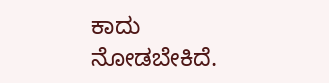ಕಾದು ನೋಡಬೇಕಿದೆ.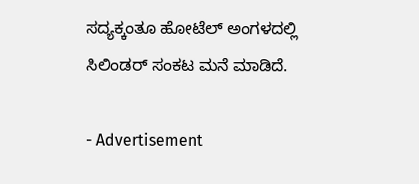ಸದ್ಯಕ್ಕಂತೂ ಹೋಟೆಲ್ ಅಂಗಳದಲ್ಲಿ ಸಿಲಿಂಡರ್ ಸಂಕಟ ಮನೆ ಮಾಡಿದೆ.

- Advertisement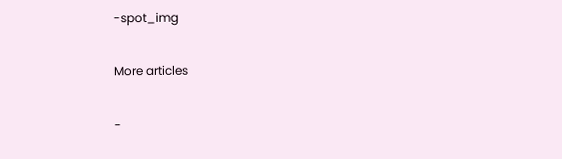-spot_img

More articles

-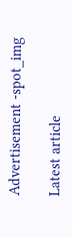Advertisement -spot_img

Latest article